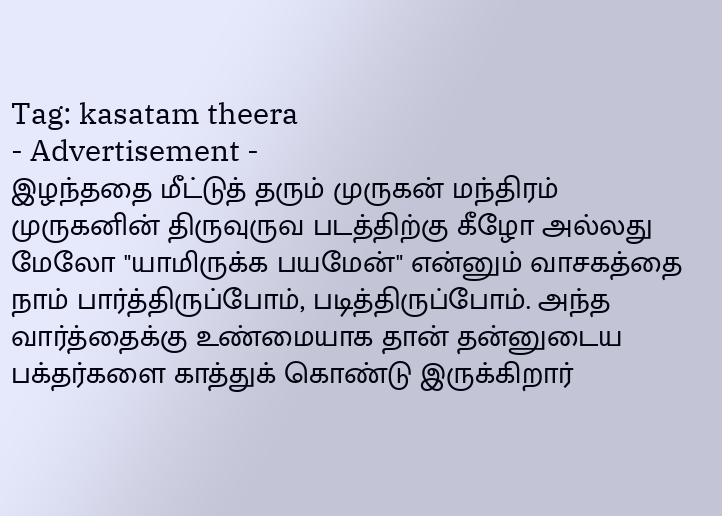Tag: kasatam theera
- Advertisement -
இழந்ததை மீட்டுத் தரும் முருகன் மந்திரம்
முருகனின் திருவுருவ படத்திற்கு கீழோ அல்லது மேலோ "யாமிருக்க பயமேன்" என்னும் வாசகத்தை நாம் பார்த்திருப்போம், படித்திருப்போம். அந்த வார்த்தைக்கு உண்மையாக தான் தன்னுடைய பக்தர்களை காத்துக் கொண்டு இருக்கிறார்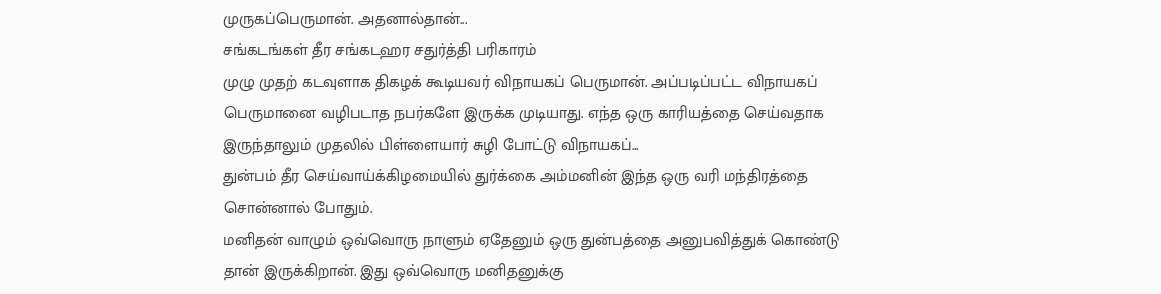முருகப்பெருமான். அதனால்தான்...
சங்கடங்கள் தீர சங்கடஹர சதுர்த்தி பரிகாரம்
முழு முதற் கடவுளாக திகழக் கூடியவர் விநாயகப் பெருமான். அப்படிப்பட்ட விநாயகப் பெருமானை வழிபடாத நபர்களே இருக்க முடியாது. எந்த ஒரு காரியத்தை செய்வதாக இருந்தாலும் முதலில் பிள்ளையார் சுழி போட்டு விநாயகப்...
துன்பம் தீர செய்வாய்க்கிழமையில் துர்க்கை அம்மனின் இந்த ஒரு வரி மந்திரத்தை சொன்னால் போதும்.
மனிதன் வாழும் ஒவ்வொரு நாளும் ஏதேனும் ஒரு துன்பத்தை அனுபவித்துக் கொண்டு தான் இருக்கிறான். இது ஒவ்வொரு மனிதனுக்கு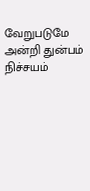வேறுபடுமே அன்றி துன்பம் நிச்சயம்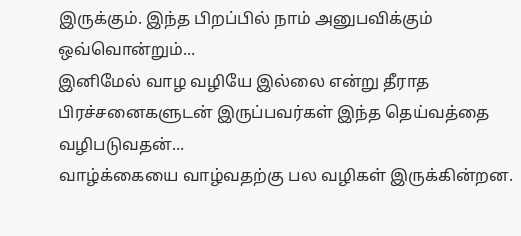இருக்கும். இந்த பிறப்பில் நாம் அனுபவிக்கும் ஒவ்வொன்றும்...
இனிமேல் வாழ வழியே இல்லை என்று தீராத பிரச்சனைகளுடன் இருப்பவர்கள் இந்த தெய்வத்தை வழிபடுவதன்...
வாழ்க்கையை வாழ்வதற்கு பல வழிகள் இருக்கின்றன.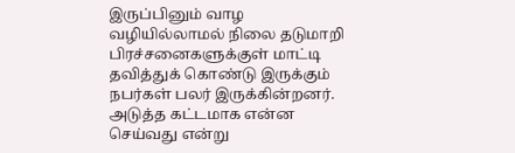இருப்பினும் வாழ வழியில்லாமல் நிலை தடுமாறி பிரச்சனைகளுக்குள் மாட்டி தவித்துக் கொண்டு இருக்கும் நபர்கள் பலர் இருக்கின்றனர். அடுத்த கட்டமாக என்ன செய்வது என்று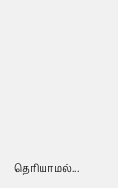தெரியாமல்...